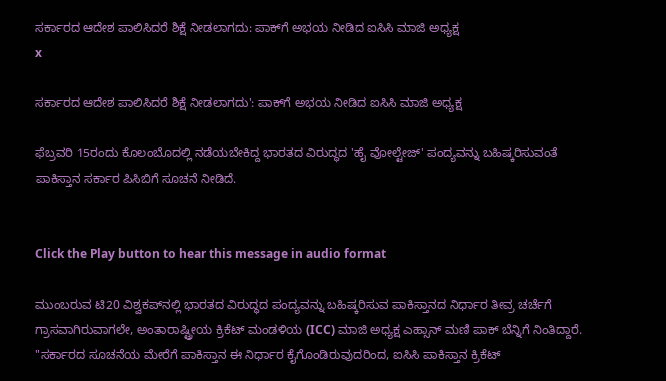ಸರ್ಕಾರದ ಆದೇಶ ಪಾಲಿಸಿದರೆ ಶಿಕ್ಷೆ ನೀಡಲಾಗದು: ಪಾಕ್‌ಗೆ ಅಭಯ ನೀಡಿದ ಐಸಿಸಿ ಮಾಜಿ ಅಧ್ಯಕ್ಷ
x

ಸರ್ಕಾರದ ಆದೇಶ ಪಾಲಿಸಿದರೆ ಶಿಕ್ಷೆ ನೀಡಲಾಗದು': ಪಾಕ್‌ಗೆ ಅಭಯ ನೀಡಿದ ಐಸಿಸಿ ಮಾಜಿ ಅಧ್ಯಕ್ಷ

ಫೆಬ್ರವರಿ 15ರಂದು ಕೊಲಂಬೊದಲ್ಲಿ ನಡೆಯಬೇಕಿದ್ದ ಭಾರತದ ವಿರುದ್ಧದ 'ಹೈ ವೋಲ್ಟೇಜ್' ಪಂದ್ಯವನ್ನು ಬಹಿಷ್ಕರಿಸುವಂತೆ ಪಾಕಿಸ್ತಾನ ಸರ್ಕಾರ ಪಿಸಿಬಿಗೆ ಸೂಚನೆ ನೀಡಿದೆ.


Click the Play button to hear this message in audio format

ಮುಂಬರುವ ಟಿ20 ವಿಶ್ವಕಪ್‌ನಲ್ಲಿ ಭಾರತದ ವಿರುದ್ಧದ ಪಂದ್ಯವನ್ನು ಬಹಿಷ್ಕರಿಸುವ ಪಾಕಿಸ್ತಾನದ ನಿರ್ಧಾರ ತೀವ್ರ ಚರ್ಚೆಗೆ ಗ್ರಾಸವಾಗಿರುವಾಗಲೇ, ಅಂತಾರಾಷ್ಟ್ರೀಯ ಕ್ರಿಕೆಟ್ ಮಂಡಳಿಯ (ICC) ಮಾಜಿ ಅಧ್ಯಕ್ಷ ಎಹ್ಸಾನ್ ಮಣಿ ಪಾಕ್ ಬೆನ್ನಿಗೆ ನಿಂತಿದ್ದಾರೆ. "ಸರ್ಕಾರದ ಸೂಚನೆಯ ಮೇರೆಗೆ ಪಾಕಿಸ್ತಾನ ಈ ನಿರ್ಧಾರ ಕೈಗೊಂಡಿರುವುದರಿಂದ, ಐಸಿಸಿ ಪಾಕಿಸ್ತಾನ ಕ್ರಿಕೆಟ್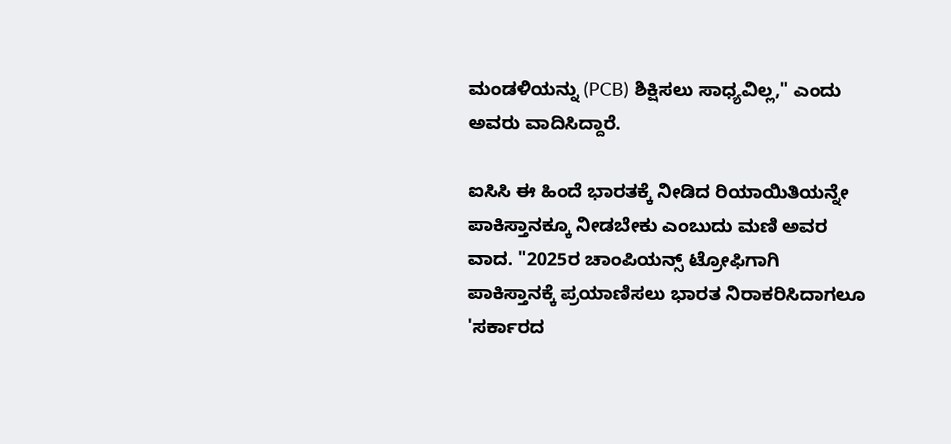ಮಂಡಳಿಯನ್ನು (PCB) ಶಿಕ್ಷಿಸಲು ಸಾಧ್ಯವಿಲ್ಲ," ಎಂದು ಅವರು ವಾದಿಸಿದ್ದಾರೆ.

ಐಸಿಸಿ ಈ ಹಿಂದೆ ಭಾರತಕ್ಕೆ ನೀಡಿದ ರಿಯಾಯಿತಿಯನ್ನೇ ಪಾಕಿಸ್ತಾನಕ್ಕೂ ನೀಡಬೇಕು ಎಂಬುದು ಮಣಿ ಅವರ ವಾದ. "2025ರ ಚಾಂಪಿಯನ್ಸ್ ಟ್ರೋಫಿಗಾಗಿ ಪಾಕಿಸ್ತಾನಕ್ಕೆ ಪ್ರಯಾಣಿಸಲು ಭಾರತ ನಿರಾಕರಿಸಿದಾಗಲೂ 'ಸರ್ಕಾರದ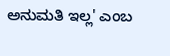ಅನುಮತಿ ಇಲ್ಲ' ಎಂಬ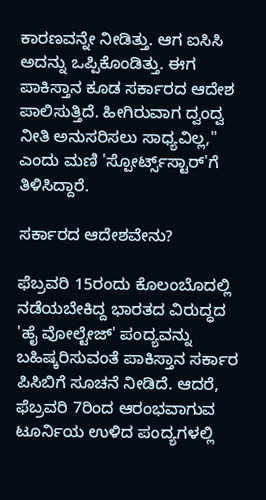ಕಾರಣವನ್ನೇ ನೀಡಿತ್ತು. ಆಗ ಐಸಿಸಿ ಅದನ್ನು ಒಪ್ಪಿಕೊಂಡಿತ್ತು. ಈಗ ಪಾಕಿಸ್ತಾನ ಕೂಡ ಸರ್ಕಾರದ ಆದೇಶ ಪಾಲಿಸುತ್ತಿದೆ. ಹೀಗಿರುವಾಗ ದ್ವಂದ್ವ ನೀತಿ ಅನುಸರಿಸಲು ಸಾಧ್ಯವಿಲ್ಲ," ಎಂದು ಮಣಿ 'ಸ್ಪೋರ್ಟ್ಸ್‌ಸ್ಟಾರ್‌'ಗೆ ತಿಳಿಸಿದ್ದಾರೆ.

ಸರ್ಕಾರದ ಆದೇಶವೇನು?

ಫೆಬ್ರವರಿ 15ರಂದು ಕೊಲಂಬೊದಲ್ಲಿ ನಡೆಯಬೇಕಿದ್ದ ಭಾರತದ ವಿರುದ್ಧದ 'ಹೈ ವೋಲ್ಟೇಜ್' ಪಂದ್ಯವನ್ನು ಬಹಿಷ್ಕರಿಸುವಂತೆ ಪಾಕಿಸ್ತಾನ ಸರ್ಕಾರ ಪಿಸಿಬಿಗೆ ಸೂಚನೆ ನೀಡಿದೆ. ಆದರೆ, ಫೆಬ್ರವರಿ 7ರಿಂದ ಆರಂಭವಾಗುವ ಟೂರ್ನಿಯ ಉಳಿದ ಪಂದ್ಯಗಳಲ್ಲಿ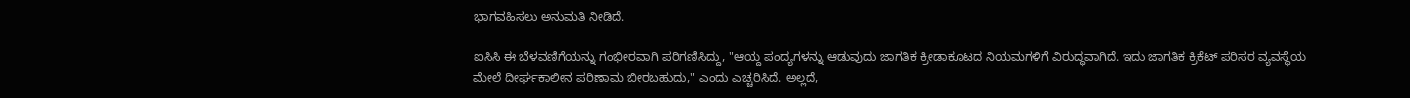ಭಾಗವಹಿಸಲು ಅನುಮತಿ ನೀಡಿದೆ.

ಐಸಿಸಿ ಈ ಬೆಳವಣಿಗೆಯನ್ನು ಗಂಭೀರವಾಗಿ ಪರಿಗಣಿಸಿದ್ದು, "ಆಯ್ದ ಪಂದ್ಯಗಳನ್ನು ಆಡುವುದು ಜಾಗತಿಕ ಕ್ರೀಡಾಕೂಟದ ನಿಯಮಗಳಿಗೆ ವಿರುದ್ಧವಾಗಿದೆ. ಇದು ಜಾಗತಿಕ ಕ್ರಿಕೆಟ್ ಪರಿಸರ ವ್ಯವಸ್ಥೆಯ ಮೇಲೆ ದೀರ್ಘಕಾಲೀನ ಪರಿಣಾಮ ಬೀರಬಹುದು," ಎಂದು ಎಚ್ಚರಿಸಿದೆ. ಅಲ್ಲದೆ,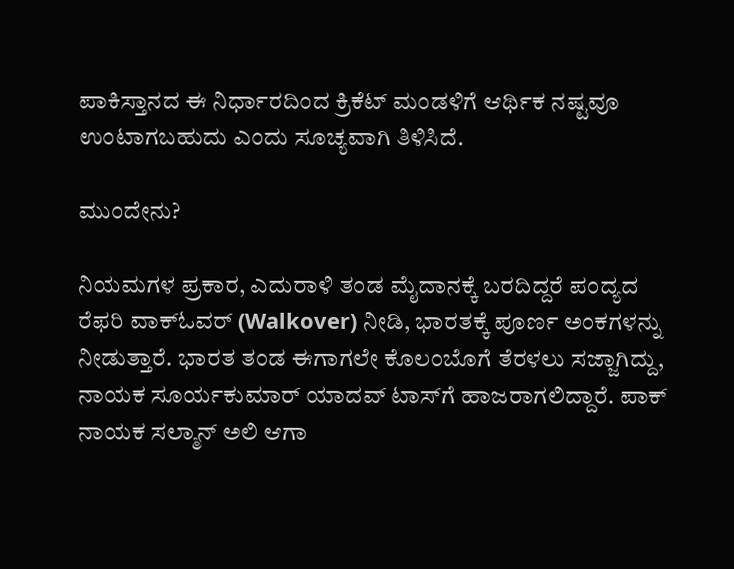ಪಾಕಿಸ್ತಾನದ ಈ ನಿರ್ಧಾರದಿಂದ ಕ್ರಿಕೆಟ್ ಮಂಡಳಿಗೆ ಆರ್ಥಿಕ ನಷ್ಟವೂ ಉಂಟಾಗಬಹುದು ಎಂದು ಸೂಚ್ಯವಾಗಿ ತಿಳಿಸಿದೆ.

ಮುಂದೇನು?

ನಿಯಮಗಳ ಪ್ರಕಾರ, ಎದುರಾಳಿ ತಂಡ ಮೈದಾನಕ್ಕೆ ಬರದಿದ್ದರೆ ಪಂದ್ಯದ ರೆಫರಿ ವಾಕ್‌ಓವರ್ (Walkover) ನೀಡಿ, ಭಾರತಕ್ಕೆ ಪೂರ್ಣ ಅಂಕಗಳನ್ನು ನೀಡುತ್ತಾರೆ. ಭಾರತ ತಂಡ ಈಗಾಗಲೇ ಕೊಲಂಬೊಗೆ ತೆರಳಲು ಸಜ್ಜಾಗಿದ್ದು, ನಾಯಕ ಸೂರ್ಯಕುಮಾರ್ ಯಾದವ್ ಟಾಸ್‌ಗೆ ಹಾಜರಾಗಲಿದ್ದಾರೆ. ಪಾಕ್ ನಾಯಕ ಸಲ್ಮಾನ್ ಅಲಿ ಆಗಾ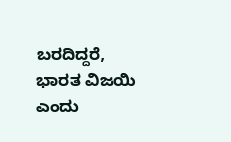ಬರದಿದ್ದರೆ, ಭಾರತ ವಿಜಯಿ ಎಂದು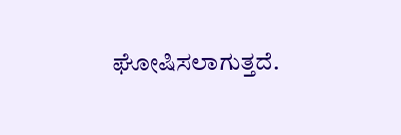ಘೋಷಿಸಲಾಗುತ್ತದೆ.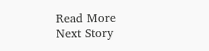Read More
Next Story